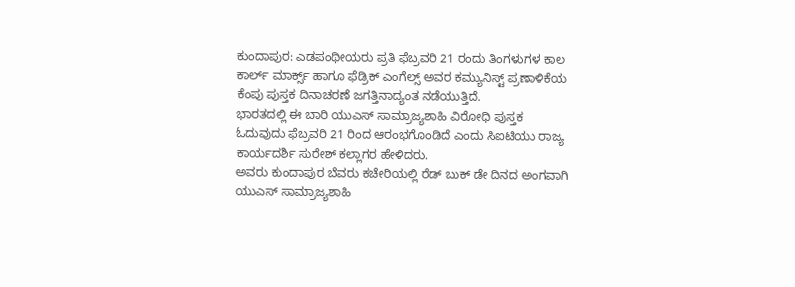ಕುಂದಾಪುರ: ಎಡಪಂಥೀಯರು ಪ್ರತಿ ಫೆಬ್ರವರಿ 21 ರಂದು ತಿಂಗಳುಗಳ ಕಾಲ ಕಾರ್ಲ್ ಮಾರ್ಕ್ಸ್ ಹಾಗೂ ಫೆಡ್ರಿಕ್ ಎಂಗೆಲ್ಸ್ ಅವರ ಕಮ್ಯುನಿಸ್ಟ್ ಪ್ರಣಾಳಿಕೆಯ ಕೆಂಪು ಪುಸ್ತಕ ದಿನಾಚರಣೆ ಜಗತ್ತಿನಾದ್ಯಂತ ನಡೆಯುತ್ತಿದೆ.
ಭಾರತದಲ್ಲಿ ಈ ಬಾರಿ ಯುಎಸ್ ಸಾಮ್ರಾಜ್ಯಶಾಹಿ ವಿರೋಧಿ ಪುಸ್ತಕ ಓದುವುದು ಫೆಬ್ರವರಿ 21 ರಿಂದ ಆರಂಭಗೊಂಡಿದೆ ಎಂದು ಸಿಐಟಿಯು ರಾಜ್ಯ ಕಾರ್ಯದರ್ಶಿ ಸುರೇಶ್ ಕಲ್ಲಾಗರ ಹೇಳಿದರು.
ಅವರು ಕುಂದಾಪುರ ಬೆವರು ಕಚೇರಿಯಲ್ಲಿ ರೆಡ್ ಬುಕ್ ಡೇ ದಿನದ ಅಂಗವಾಗಿ ಯುಎಸ್ ಸಾಮ್ರಾಜ್ಯಶಾಹಿ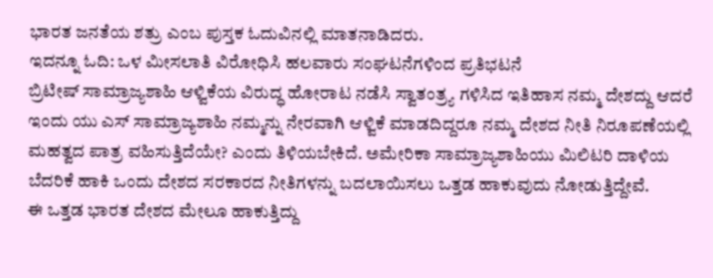ಭಾರತ ಜನತೆಯ ಶತ್ರು ಎಂಬ ಪುಸ್ತಕ ಓದುವಿನಲ್ಲಿ ಮಾತನಾಡಿದರು.
ಇದನ್ನೂ ಓದಿ: ಒಳ ಮೀಸಲಾತಿ ವಿರೋಧಿಸಿ ಹಲವಾರು ಸಂಘಟನೆಗಳಿಂದ ಪ್ರತಿಭಟನೆ
ಬ್ರಿಟೀಷ್ ಸಾಮ್ರಾಜ್ಯಶಾಹಿ ಆಳ್ವಿಕೆಯ ವಿರುದ್ಧ ಹೋರಾಟ ನಡೆಸಿ ಸ್ವಾತಂತ್ರ್ಯ ಗಳಿಸಿದ ಇತಿಹಾಸ ನಮ್ಮ ದೇಶದ್ದು ಆದರೆ ಇಂದು ಯು ಎಸ್ ಸಾಮ್ರಾಜ್ಯಶಾಹಿ ನಮ್ಮನ್ನು ನೇರವಾಗಿ ಆಳ್ವಿಕೆ ಮಾಡದಿದ್ದರೂ ನಮ್ಮ ದೇಶದ ನೀತಿ ನಿರೂಪಣೆಯಲ್ಲಿ ಮಹತ್ವದ ಪಾತ್ರ ವಹಿಸುತ್ತಿದೆಯೇ? ಎಂದು ತಿಳಿಯಬೇಕಿದೆ. ಅಮೇರಿಕಾ ಸಾಮ್ರಾಜ್ಯಶಾಹಿಯು ಮಿಲಿಟರಿ ದಾಳಿಯ ಬೆದರಿಕೆ ಹಾಕಿ ಒಂದು ದೇಶದ ಸರಕಾರದ ನೀತಿಗಳನ್ನು ಬದಲಾಯಿಸಲು ಒತ್ತಡ ಹಾಕುವುದು ನೋಡುತ್ತಿದ್ದೇವೆ.
ಈ ಒತ್ತಡ ಭಾರತ ದೇಶದ ಮೇಲೂ ಹಾಕುತ್ತಿದ್ದು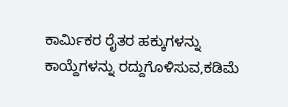ಕಾರ್ಮಿಕರ ರೈತರ ಹಕ್ಕುಗಳನ್ನು ಕಾಯ್ದೆಗಳನ್ನು ರದ್ದುಗೊಳಿಸುವ,ಕಡಿಮೆ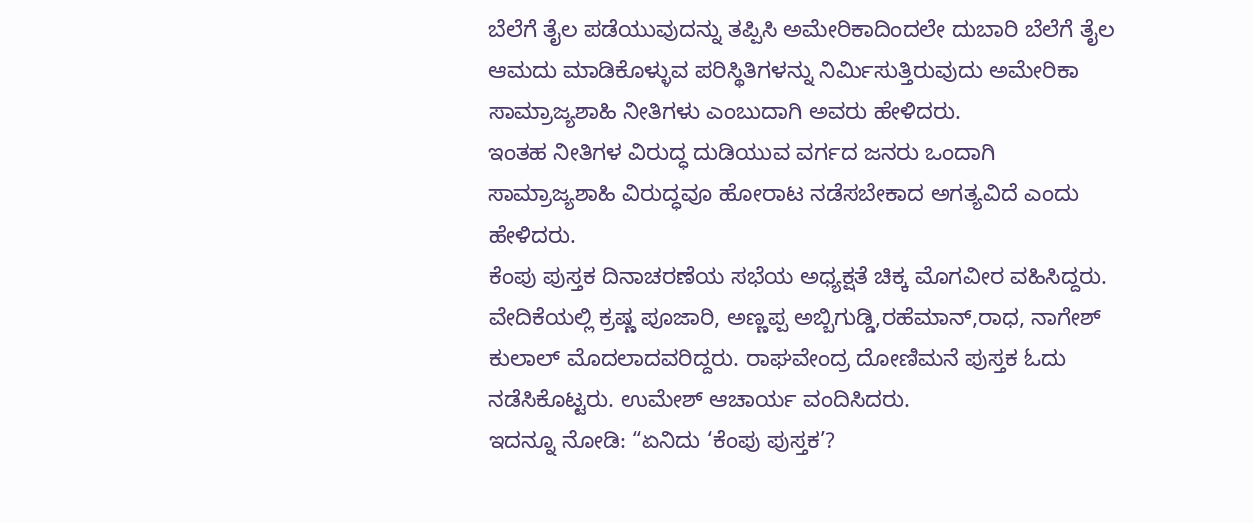ಬೆಲೆಗೆ ತೈಲ ಪಡೆಯುವುದನ್ನು ತಪ್ಪಿಸಿ ಅಮೇರಿಕಾದಿಂದಲೇ ದುಬಾರಿ ಬೆಲೆಗೆ ತೈಲ ಆಮದು ಮಾಡಿಕೊಳ್ಳುವ ಪರಿಸ್ಥಿತಿಗಳನ್ನು ನಿರ್ಮಿಸುತ್ತಿರುವುದು ಅಮೇರಿಕಾ ಸಾಮ್ರಾಜ್ಯಶಾಹಿ ನೀತಿಗಳು ಎಂಬುದಾಗಿ ಅವರು ಹೇಳಿದರು.
ಇಂತಹ ನೀತಿಗಳ ವಿರುದ್ಧ ದುಡಿಯುವ ವರ್ಗದ ಜನರು ಒಂದಾಗಿ ಸಾಮ್ರಾಜ್ಯಶಾಹಿ ವಿರುದ್ಧವೂ ಹೋರಾಟ ನಡೆಸಬೇಕಾದ ಅಗತ್ಯವಿದೆ ಎಂದು ಹೇಳಿದರು.
ಕೆಂಪು ಪುಸ್ತಕ ದಿನಾಚರಣೆಯ ಸಭೆಯ ಅಧ್ಯಕ್ಷತೆ ಚಿಕ್ಕ ಮೊಗವೀರ ವಹಿಸಿದ್ದರು.
ವೇದಿಕೆಯಲ್ಲಿ ಕ್ರಷ್ಣ ಪೂಜಾರಿ, ಅಣ್ಣಪ್ಪ ಅಬ್ಬಿಗುಡ್ಡಿ,ರಹೆಮಾನ್,ರಾಧ, ನಾಗೇಶ್ ಕುಲಾಲ್ ಮೊದಲಾದವರಿದ್ದರು. ರಾಘವೇಂದ್ರ ದೋಣಿಮನೆ ಪುಸ್ತಕ ಓದು ನಡೆಸಿಕೊಟ್ಟರು. ಉಮೇಶ್ ಆಚಾರ್ಯ ವಂದಿಸಿದರು.
ಇದನ್ನೂ ನೋಡಿ: “ಏನಿದು ‘ಕೆಂಪು ಪುಸ್ತಕ’?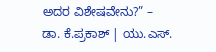ಅದರ ವಿಶೇಷವೇನು?” – ಡಾ. ಕೆ.ಪ್ರಕಾಶ್ | ಯು.ಎಸ್.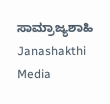ಸಾಮ್ರಾಜ್ಯಶಾಹಿ Janashakthi Media